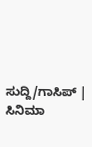ಸುದ್ದಿ/ಗಾಸಿಪ್ | ಸಿನಿಮಾ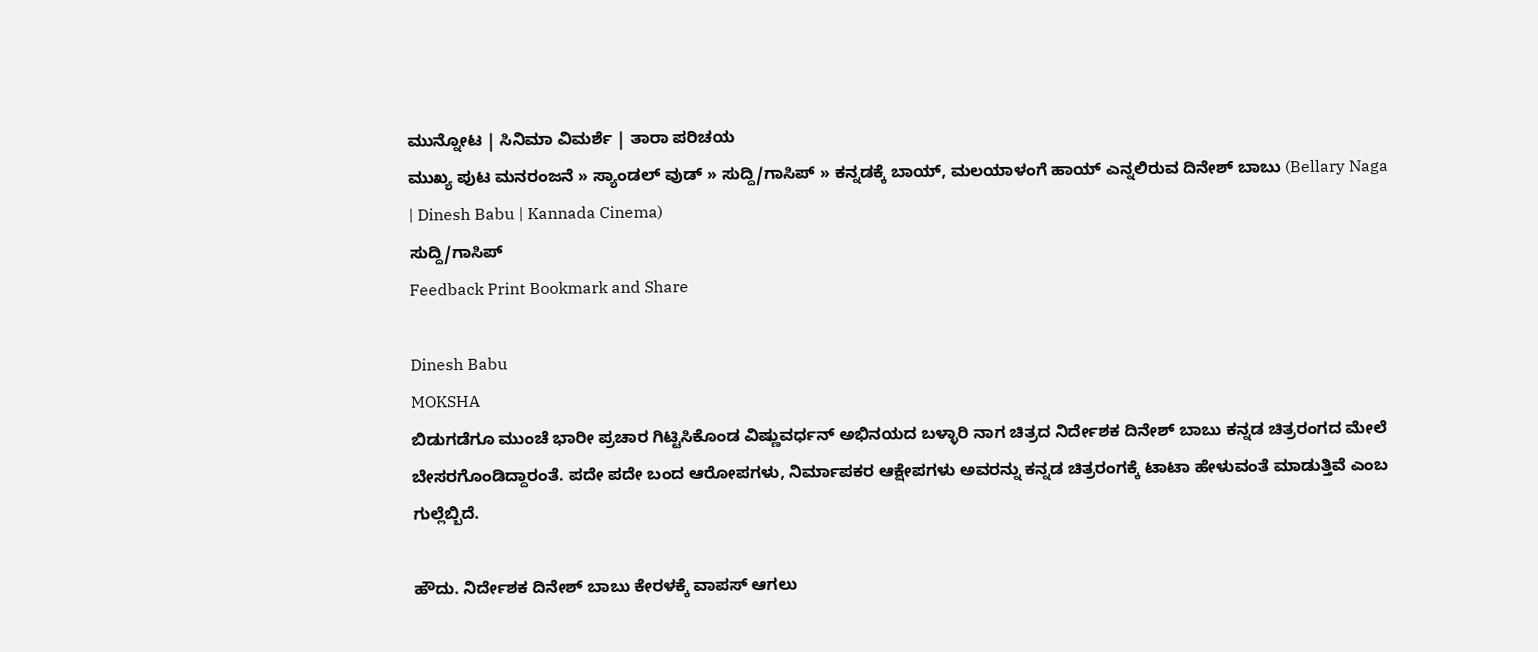ಮುನ್ನೋಟ | ಸಿನಿಮಾ ವಿಮರ್ಶೆ | ತಾರಾ ಪರಿಚಯ
ಮುಖ್ಯ ಪುಟ ಮನರಂಜನೆ » ಸ್ಯಾಂಡಲ್ ವುಡ್ » ಸುದ್ದಿ/ಗಾಸಿಪ್ » ಕನ್ನಡಕ್ಕೆ ಬಾಯ್, ಮಲಯಾಳಂಗೆ ಹಾಯ್ ಎನ್ನಲಿರುವ ದಿನೇಶ್ ಬಾಬು (Bellary Naga | Dinesh Babu | Kannada Cinema)
ಸುದ್ದಿ/ಗಾಸಿಪ್
Feedback Print Bookmark and Share

Dinesh Babu
MOKSHA
ಬಿಡುಗಡೆಗೂ ಮುಂಚೆ ಭಾರೀ ಪ್ರಚಾರ ಗಿಟ್ಟಿಸಿಕೊಂಡ ವಿಷ್ಣುವರ್ಧನ್ ಅಭಿನಯದ ಬಳ್ಳಾರಿ ನಾಗ ಚಿತ್ರದ ನಿರ್ದೇಶಕ ದಿನೇಶ್ ಬಾಬು ಕನ್ನಡ ಚಿತ್ರರಂಗದ ಮೇಲೆ ಬೇಸರಗೊಂಡಿದ್ದಾರಂತೆ. ಪದೇ ಪದೇ ಬಂದ ಆರೋಪಗಳು, ನಿರ್ಮಾಪಕರ ಆಕ್ಷೇಪಗಳು ಅವರನ್ನು ಕನ್ನಡ ಚಿತ್ರರಂಗಕ್ಕೆ ಟಾಟಾ ಹೇಳುವಂತೆ ಮಾಡುತ್ತಿವೆ ಎಂಬ ಗುಲ್ಲೆಬ್ಬಿದೆ.

ಹೌದು. ನಿರ್ದೇಶಕ ದಿನೇಶ್ ಬಾಬು ಕೇರಳಕ್ಕೆ ವಾಪಸ್ ಆಗಲು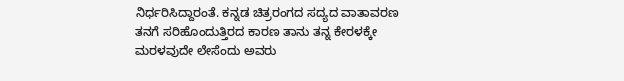ನಿರ್ಧರಿಸಿದ್ದಾರಂತೆ. ಕನ್ನಡ ಚಿತ್ರರಂಗದ ಸದ್ಯದ ವಾತಾವರಣ ತನಗೆ ಸರಿಹೊಂದುತ್ತಿರದ ಕಾರಣ ತಾನು ತನ್ನ ಕೇರಳಕ್ಕೇ ಮರಳವುದೇ ಲೇಸೆಂದು ಅವರು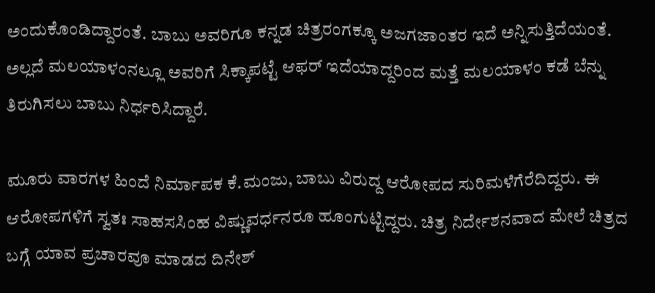ಅಂದುಕೊಂಡಿದ್ದಾರಂತೆ. ಬಾಬು ಅವರಿಗೂ ಕನ್ನಡ ಚಿತ್ರರಂಗಕ್ಕೂ ಅಜಗಜಾಂತರ ಇದೆ ಅನ್ನಿಸುತ್ತಿದೆಯಂತೆ. ಅಲ್ಲದೆ ಮಲಯಾಳಂನಲ್ಲೂ ಅವರಿಗೆ ಸಿಕ್ಕಾಪಟ್ಟೆ ಆಫರ್ ಇದೆಯಾದ್ದರಿಂದ ಮತ್ತೆ ಮಲಯಾಳಂ ಕಡೆ ಬೆನ್ನು ತಿರುಗಿಸಲು ಬಾಬು ನಿರ್ಧರಿಸಿದ್ದಾರೆ.

ಮೂರು ವಾರಗಳ ಹಿಂದೆ ನಿರ್ಮಾಪಕ ಕೆ.ಮಂಜು, ಬಾಬು ವಿರುದ್ದ ಆರೋಪದ ಸುರಿಮಳೆಗೆರೆದಿದ್ದರು. ಈ ಆರೋಪಗಳಿಗೆ ಸ್ವತಃ ಸಾಹಸಸಿಂಹ ವಿಷ್ಣುವರ್ಧನರೂ ಹೂಂಗುಟ್ಟಿದ್ದರು. ಚಿತ್ರ ನಿರ್ದೇಶನವಾದ ಮೇಲೆ ಚಿತ್ರದ ಬಗ್ಗೆ ಯಾವ ಪ್ರಚಾರವೂ ಮಾಡದ ದಿನೇಶ್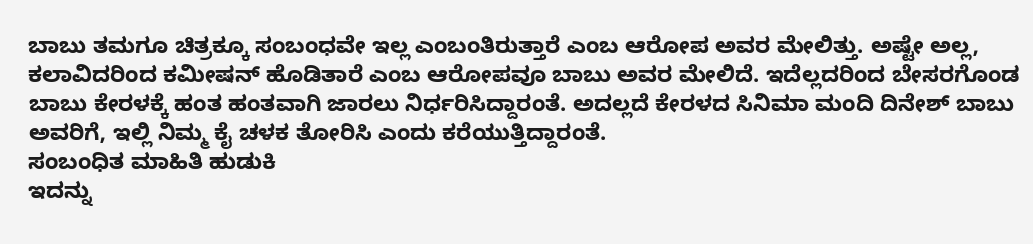ಬಾಬು ತಮಗೂ ಚಿತ್ರಕ್ಕೂ ಸಂಬಂಧವೇ ಇಲ್ಲ ಎಂಬಂತಿರುತ್ತಾರೆ ಎಂಬ ಆರೋಪ ಅವರ ಮೇಲಿತ್ತು. ಅಷ್ಟೇ ಅಲ್ಲ, ಕಲಾವಿದರಿಂದ ಕಮೀಷನ್ ಹೊಡಿತಾರೆ ಎಂಬ ಆರೋಪವೂ ಬಾಬು ಅವರ ಮೇಲಿದೆ. ಇದೆಲ್ಲದರಿಂದ ಬೇಸರಗೊಂಡ ಬಾಬು ಕೇರಳಕ್ಕೆ ಹಂತ ಹಂತವಾಗಿ ಜಾರಲು ನಿರ್ಧರಿಸಿದ್ದಾರಂತೆ. ಅದಲ್ಲದೆ ಕೇರಳದ ಸಿನಿಮಾ ಮಂದಿ ದಿನೇಶ್ ಬಾಬು ಅವರಿಗೆ, ಇಲ್ಲಿ ನಿಮ್ಮ ಕೈ ಚಳಕ ತೋರಿಸಿ ಎಂದು ಕರೆಯುತ್ತಿದ್ದಾರಂತೆ.
ಸಂಬಂಧಿತ ಮಾಹಿತಿ ಹುಡುಕಿ
ಇದನ್ನು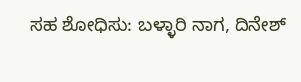ಸಹ ಶೋಧಿಸು: ಬಳ್ಳಾರಿ ನಾಗ, ದಿನೇಶ್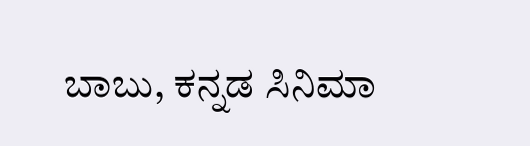ಬಾಬು, ಕನ್ನಡ ಸಿನಿಮಾ